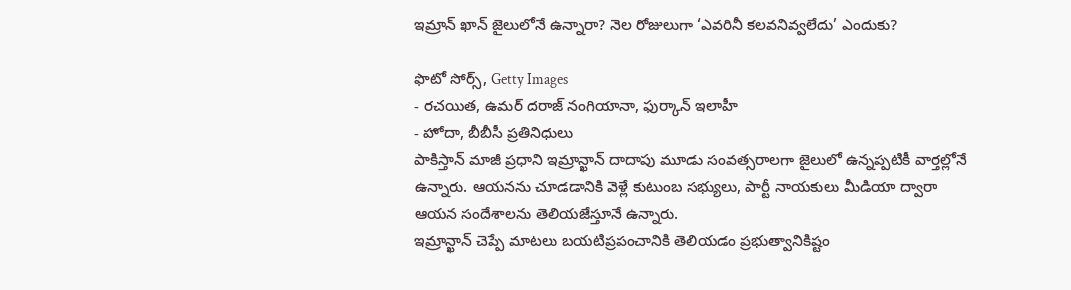ఇమ్రాన్ ఖాన్ జైలులోనే ఉన్నారా? నెల రోజులుగా ‘ఎవరినీ కలవనివ్వలేదు’ ఎందుకు?

ఫొటో సోర్స్, Getty Images
- రచయిత, ఉమర్ దరాజ్ నంగియానా, ఫుర్కాన్ ఇలాహీ
- హోదా, బీబీసీ ప్రతినిధులు
పాకిస్తాన్ మాజీ ప్రధాని ఇమ్రాన్ఖాన్ దాదాపు మూడు సంవత్సరాలగా జైలులో ఉన్నప్పటికీ వార్తల్లోనే ఉన్నారు. ఆయనను చూడడానికి వెళ్లే కుటుంబ సభ్యులు, పార్టీ నాయకులు మీడియా ద్వారా ఆయన సందేశాలను తెలియజేస్తూనే ఉన్నారు.
ఇమ్రాన్ఖాన్ చెప్పే మాటలు బయటిప్రపంచానికి తెలియడం ప్రభుత్వానికిష్టం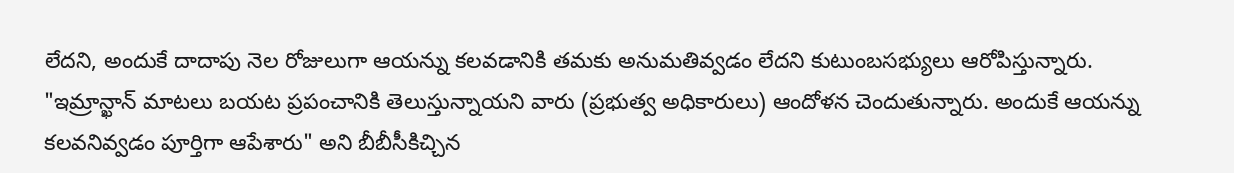లేదని, అందుకే దాదాపు నెల రోజులుగా ఆయన్ను కలవడానికి తమకు అనుమతివ్వడం లేదని కుటుంబసభ్యులు ఆరోపిస్తున్నారు.
"ఇమ్రాన్ఖాన్ మాటలు బయట ప్రపంచానికి తెలుస్తున్నాయని వారు (ప్రభుత్వ అధికారులు) ఆందోళన చెందుతున్నారు. అందుకే ఆయన్ను కలవనివ్వడం పూర్తిగా ఆపేశారు" అని బీబీసీకిచ్చిన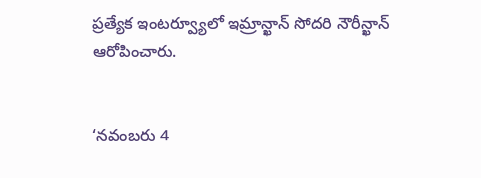ప్రత్యేక ఇంటర్వ్యూలో ఇమ్రాన్ఖాన్ సోదరి నౌరీన్ఖాన్ ఆరోపించారు.


‘నవంబరు 4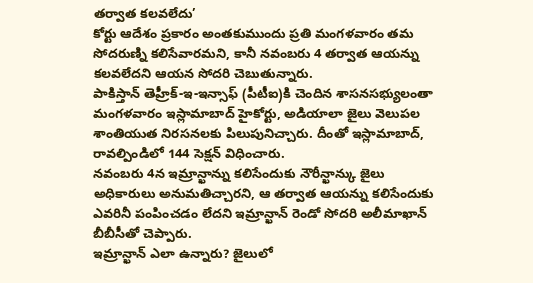తర్వాత కలవలేదు’
కోర్టు ఆదేశం ప్రకారం అంతకుముందు ప్రతి మంగళవారం తమ సోదరుణ్ని కలిసేవారమని, కానీ నవంబరు 4 తర్వాత ఆయన్ను కలవలేదని ఆయన సోదరి చెబుతున్నారు.
పాకిస్తాన్ తెహ్రీక్-ఇ-ఇన్సాఫ్ (పీటీఐ)కి చెందిన శాసనసభ్యులంతా మంగళవారం ఇస్లామాబాద్ హైకోర్టు, అడియాలా జైలు వెలుపల శాంతియుత నిరసనలకు పిలుపునిచ్చారు. దీంతో ఇస్లామాబాద్, రావల్పిండిలో 144 సెక్షన్ విధించారు.
నవంబరు 4న ఇమ్రాన్ఖాన్ను కలిసేందుకు నౌరీన్ఖాన్కు జైలు అధికారులు అనుమతిచ్చారని, ఆ తర్వాత ఆయన్ను కలిసేందుకు ఎవరినీ పంపించడం లేదని ఇమ్రాన్ఖాన్ రెండో సోదరి అలీమాఖాన్ బీబీసీతో చెప్పారు.
ఇమ్రాన్ఖాన్ ఎలా ఉన్నారు? జైలులో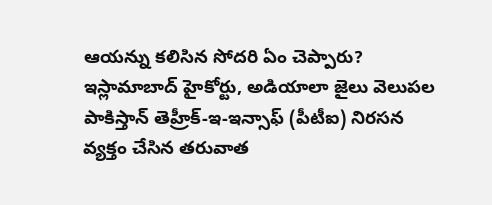ఆయన్ను కలిసిన సోదరి ఏం చెప్పారు?
ఇస్లామాబాద్ హైకోర్టు, అడియాలా జైలు వెలుపల పాకిస్తాన్ తెహ్రీక్-ఇ-ఇన్సాఫ్ (పీటీఐ) నిరసన వ్యక్తం చేసిన తరువాత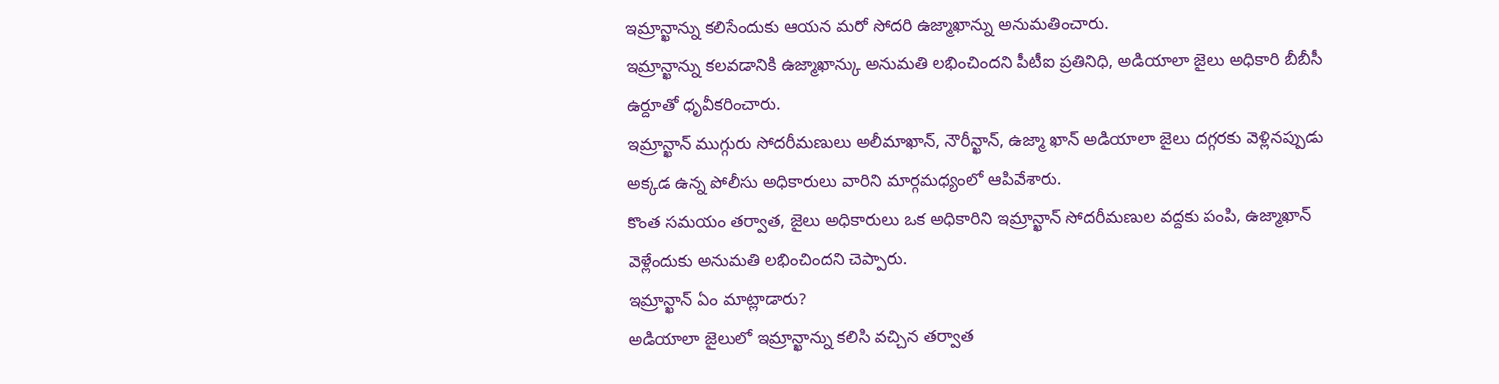ఇమ్రాన్ఖాన్ను కలిసేందుకు ఆయన మరో సోదరి ఉజ్మాఖాన్ను అనుమతించారు.
ఇమ్రాన్ఖాన్ను కలవడానికి ఉజ్మాఖాన్కు అనుమతి లభించిందని పీటీఐ ప్రతినిధి, అడియాలా జైలు అధికారి బీబీసీ ఉర్దూతో ధృవీకరించారు.
ఇమ్రాన్ఖాన్ ముగ్గురు సోదరీమణులు అలీమాఖాన్, నౌరీన్ఖాన్, ఉజ్మా ఖాన్ అడియాలా జైలు దగ్గరకు వెళ్లినప్పుడు అక్కడ ఉన్న పోలీసు అధికారులు వారిని మార్గమధ్యంలో ఆపివేశారు.
కొంత సమయం తర్వాత, జైలు అధికారులు ఒక అధికారిని ఇమ్రాన్ఖాన్ సోదరీమణుల వద్దకు పంపి, ఉజ్మాఖాన్ వెళ్లేందుకు అనుమతి లభించిందని చెప్పారు.
ఇమ్రాన్ఖాన్ ఏం మాట్లాడారు?
అడియాలా జైలులో ఇమ్రాన్ఖాన్ను కలిసి వచ్చిన తర్వాత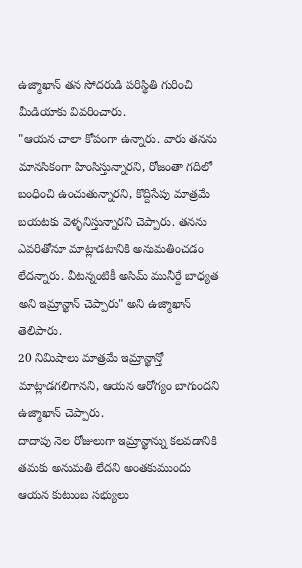ఉజ్మాఖాన్ తన సోదరుడి పరిస్థితి గురించి మీడియాకు వివరించారు.
"ఆయన చాలా కోపంగా ఉన్నారు. వారు తనను మానసికంగా హింసిస్తున్నారని, రోజంతా గదిలో బంధించి ఉంచుతున్నారని, కొద్దిసేపు మాత్రమే బయటకు వెళ్ళనిస్తున్నారని చెప్పారు. తనను ఎవరితోనూ మాట్లాడటానికి అనుమతించడం లేదన్నారు. వీటన్నంటికీ అసిమ్ మునీర్దే బాధ్యత అని ఇమ్రాన్ఖాన్ చెప్పారు" అని ఉజ్మాఖాన్ తెలిపారు.
20 నిమిషాలు మాత్రమే ఇమ్రాన్ఖాన్తో మాట్లాడగలిగానని, ఆయన ఆరోగ్యం బాగుందని ఉజ్మాఖాన్ చెప్పారు.
దాదాపు నెల రోజులుగా ఇమ్రాన్ఖాన్ను కలవడానికి తమకు అనుమతి లేదని అంతకుముందు ఆయన కుటుంబ సభ్యులు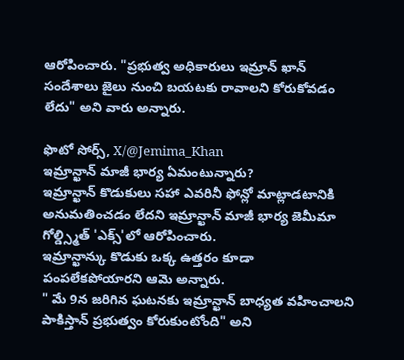ఆరోపించారు. "ప్రభుత్వ అధికారులు ఇమ్రాన్ ఖాన్ సందేశాలు జైలు నుంచి బయటకు రావాలని కోరుకోవడం లేదు" అని వారు అన్నారు.

ఫొటో సోర్స్, X/@Jemima_Khan
ఇమ్రాన్ఖాన్ మాజీ భార్య ఏమంటున్నారు?
ఇమ్రాన్ఖాన్ కొడుకులు సహా ఎవరినీ ఫోన్లో మాట్లాడటానికి అనుమతించడం లేదని ఇమ్రాన్ఖాన్ మాజీ భార్య జెమీమా గోల్డ్స్మిత్ 'ఎక్స్'లో ఆరోపించారు.
ఇమ్రాన్ఖాన్కు కొడుకు ఒక్క ఉత్తరం కూడా పంపలేకపోయారని ఆమె అన్నారు.
" మే 9న జరిగిన ఘటనకు ఇమ్రాన్ఖాన్ బాధ్యత వహించాలని పాకిస్తాన్ ప్రభుత్వం కోరుకుంటోంది" అని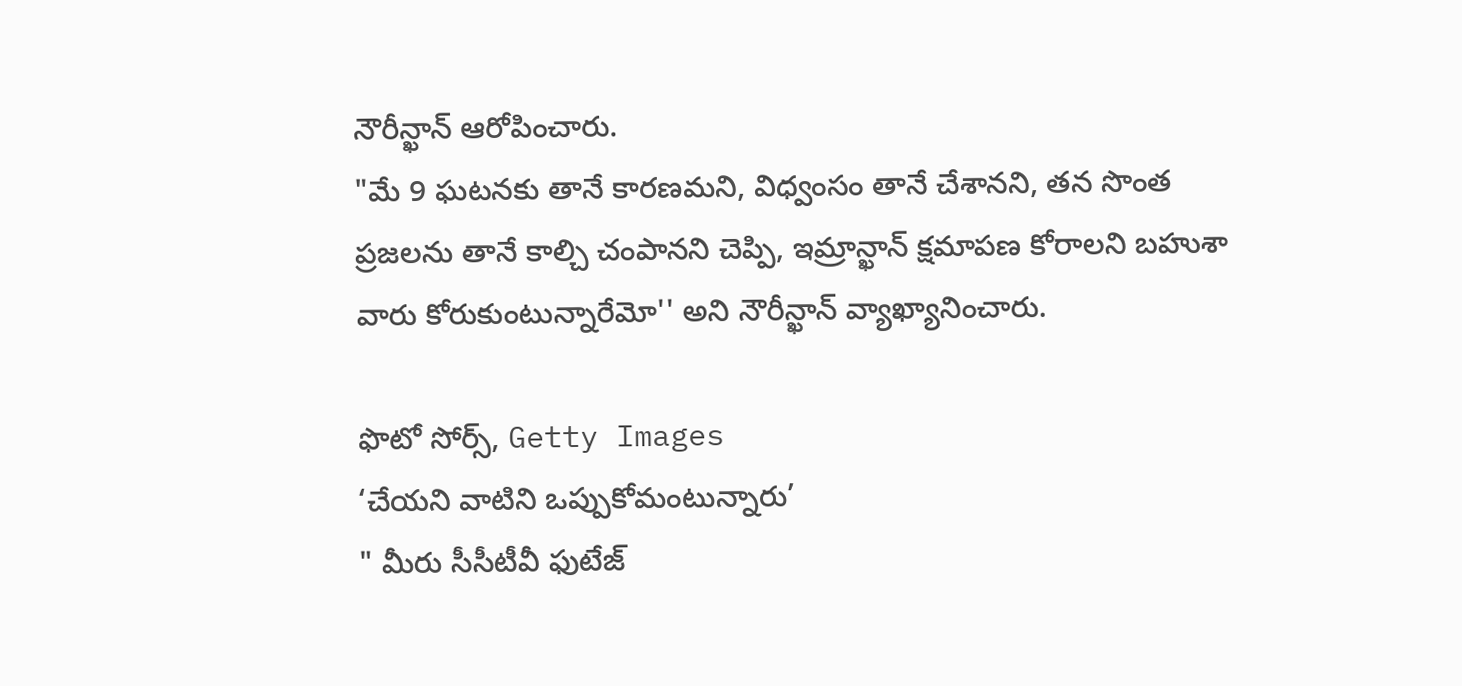నౌరీన్ఖాన్ ఆరోపించారు.
"మే 9 ఘటనకు తానే కారణమని, విధ్వంసం తానే చేశానని, తన సొంత ప్రజలను తానే కాల్చి చంపానని చెప్పి, ఇమ్రాన్ఖాన్ క్షమాపణ కోరాలని బహుశా వారు కోరుకుంటున్నారేమో'' అని నౌరీన్ఖాన్ వ్యాఖ్యానించారు.

ఫొటో సోర్స్, Getty Images
‘చేయని వాటిని ఒప్పుకోమంటున్నారు’
" మీరు సీసీటీవీ ఫుటేజ్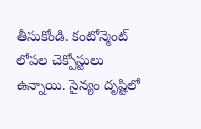తీసుకోండి. కంటోన్మెంట్ లోపల చెక్పోస్టులు ఉన్నాయి. సైన్యం దృష్టిలో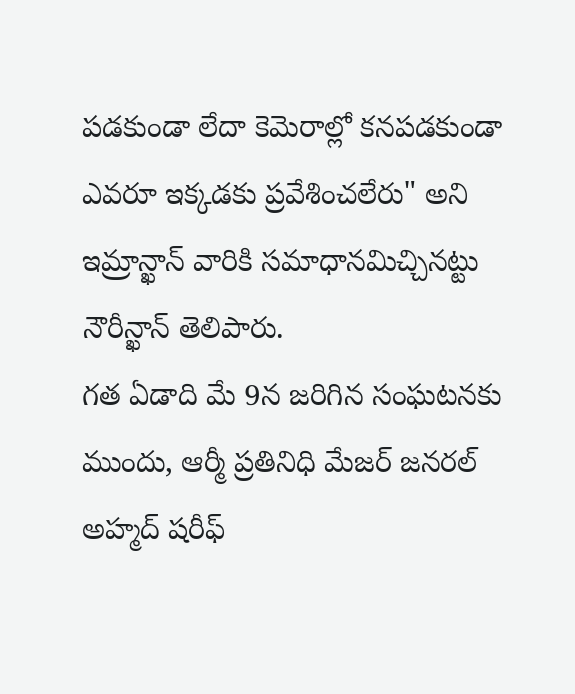పడకుండా లేదా కెమెరాల్లో కనపడకుండా ఎవరూ ఇక్కడకు ప్రవేశించలేరు" అని ఇమ్రాన్ఖాన్ వారికి సమాధానమిచ్చినట్టు నౌరీన్ఖాన్ తెలిపారు.
గత ఏడాది మే 9న జరిగిన సంఘటనకు ముందు, ఆర్మీ ప్రతినిధి మేజర్ జనరల్ అహ్మద్ షరీఫ్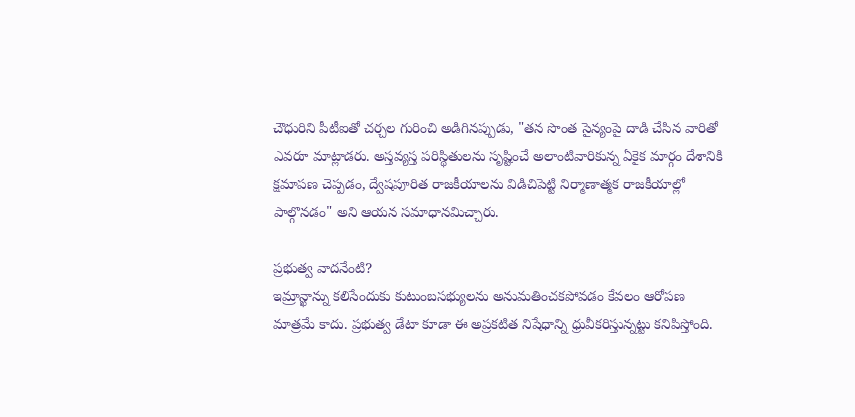చౌధురిని పీటీఐతో చర్చల గురించి అడిగినప్పుడు, "తన సొంత సైన్యంపై దాడి చేసిన వారితో ఎవరూ మాట్లాడరు. అస్తవ్యస్త పరిస్థితులను సృష్టించే అలాంటివారికున్న ఏకైక మార్గం దేశానికి క్షమాపణ చెప్పడం, ద్వేషపూరిత రాజకీయాలను విడిచిపెట్టి నిర్మాణాత్మక రాజకీయాల్లో పాల్గొనడం" అని ఆయన సమాధానమిచ్చారు.

ప్రభుత్వ వాదనేంటి?
ఇమ్రాన్ఖాన్ను కలిసేందుకు కుటుంబసభ్యులను అనుమతించకపోవడం కేవలం ఆరోపణ మాత్రమే కాదు. ప్రభుత్వ డేటా కూడా ఈ అప్రకటిత నిషేధాన్ని ధ్రువీకరిస్తున్నట్టు కనిపిస్తోంది.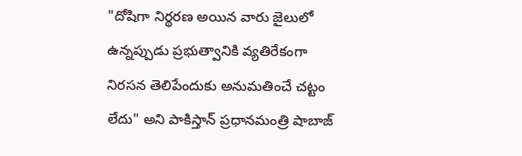"దోషిగా నిర్థరణ అయిన వారు జైలులో ఉన్నప్పుడు ప్రభుత్వానికి వ్యతిరేకంగా నిరసన తెలిపేందుకు అనుమతించే చట్టం లేదు" అని పాకిస్తాన్ ప్రధానమంత్రి షాబాజ్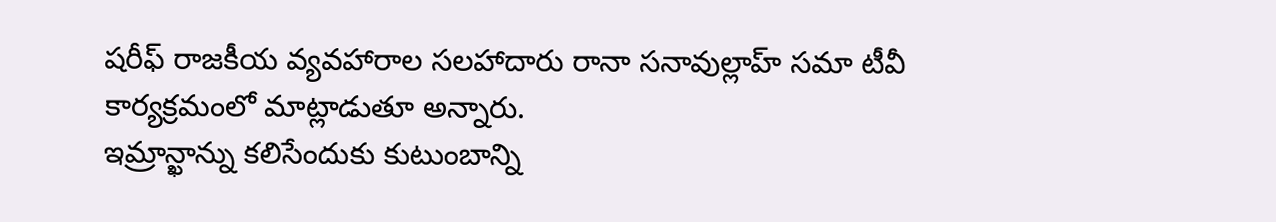షరీఫ్ రాజకీయ వ్యవహారాల సలహాదారు రానా సనావుల్లాహ్ సమా టీవీ కార్యక్రమంలో మాట్లాడుతూ అన్నారు.
ఇమ్రాన్ఖాన్ను కలిసేందుకు కుటుంబాన్ని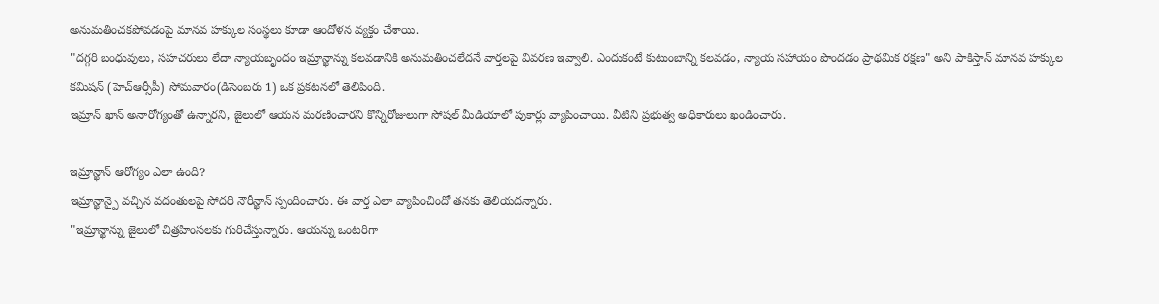అనుమతించకపోవడంపై మానవ హక్కుల సంస్థలు కూడా ఆందోళన వ్యక్తం చేశాయి.
"దగ్గరి బంధువులు, సహచరులు లేదా న్యాయబృందం ఇమ్రాన్ఖాన్ను కలవడానికి అనుమతించలేదనే వార్తలపై వివరణ ఇవ్వాలి. ఎందుకంటే కుటుంబాన్ని కలవడం, న్యాయ సహాయం పొందడం ప్రాథమిక రక్షణ" అని పాకిస్తాన్ మానవ హక్కుల కమిషన్ (హెచ్ఆర్సీపీ) సోమవారం(డిసెంబరు 1) ఒక ప్రకటనలో తెలిపింది.
ఇమ్రాన్ ఖాన్ అనారోగ్యంతో ఉన్నారని, జైలులో ఆయన మరణించారని కొన్నిరోజులుగా సోషల్ మీడియాలో పుకార్లు వ్యాపించాయి. వీటిని ప్రభుత్వ అధికారులు ఖండించారు.

ఇమ్రాన్ఖాన్ ఆరోగ్యం ఎలా ఉంది?
ఇమ్రాన్ఖాన్పై వచ్చిన వదంతులపై సోదరి నౌరీన్ఖాన్ స్పందించారు. ఈ వార్త ఎలా వ్యాపించిందో తనకు తెలియదన్నారు.
"ఇమ్రాన్ఖాన్ను జైలులో చిత్రహింసలకు గురిచేస్తున్నారు. ఆయన్ను ఒంటరిగా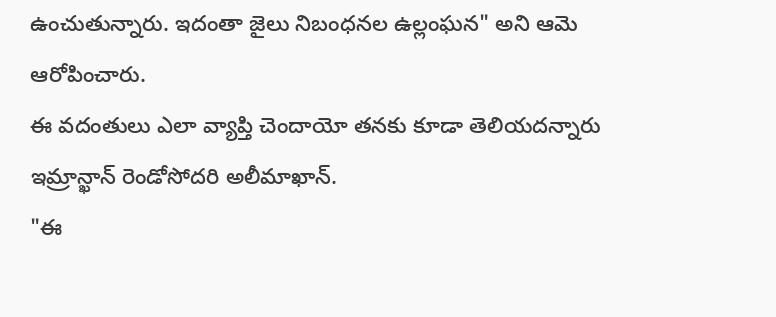ఉంచుతున్నారు. ఇదంతా జైలు నిబంధనల ఉల్లంఘన" అని ఆమె ఆరోపించారు.
ఈ వదంతులు ఎలా వ్యాప్తి చెందాయో తనకు కూడా తెలియదన్నారు ఇమ్రాన్ఖాన్ రెండోసోదరి అలీమాఖాన్.
"ఈ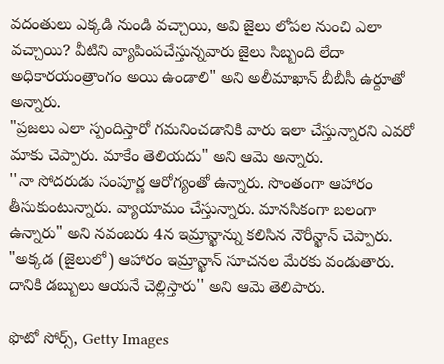వదంతులు ఎక్కడి నుండి వచ్చాయి, అవి జైలు లోపల నుంచి ఎలా వచ్చాయి? వీటిని వ్యాపింపచేస్తున్నవారు జైలు సిబ్బంది లేదా అధికారయంత్రాంగం అయి ఉండాలి" అని అలీమాఖాన్ బీబీసీ ఉర్దూతో అన్నారు.
"ప్రజలు ఎలా స్పందిస్తారో గమనించడానికి వారు ఇలా చేస్తున్నారని ఎవరో మాకు చెప్పారు. మాకేం తెలియదు" అని ఆమె అన్నారు.
''నా సోదరుడు సంపూర్ణ ఆరోగ్యంతో ఉన్నారు. సొంతంగా ఆహారం తీసుకుంటున్నారు. వ్యాయామం చేస్తున్నారు. మానసికంగా బలంగా ఉన్నారు" అని నవంబరు 4న ఇమ్రాన్ఖాన్ను కలిసిన నౌరీన్ఖాన్ చెప్పారు.
"అక్కడ (జైలులో) ఆహారం ఇమ్రాన్ఖాన్ సూచనల మేరకు వండుతారు. దానికి డబ్బులు ఆయనే చెల్లిస్తారు'' అని ఆమె తెలిపారు.

ఫొటో సోర్స్, Getty Images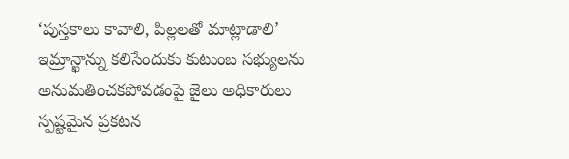‘పుస్తకాలు కావాలి, పిల్లలతో మాట్లాడాలి’
ఇమ్రాన్ఖాన్ను కలిసేందుకు కుటుంబ సభ్యులను అనుమతించకపోవడంపై జైలు అధికారులు స్పష్టమైన ప్రకటన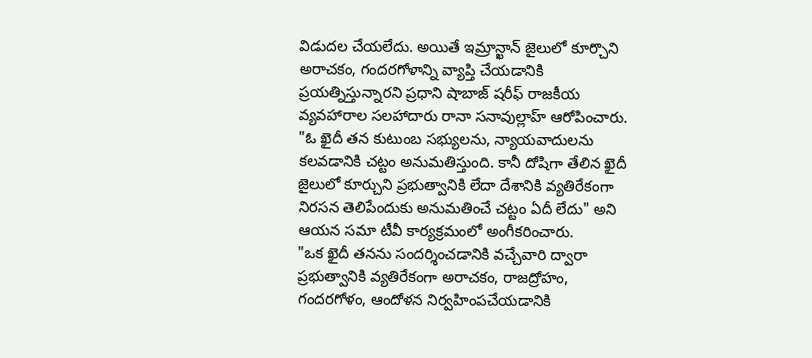విడుదల చేయలేదు. అయితే ఇమ్రాన్ఖాన్ జైలులో కూర్చొని అరాచకం, గందరగోళాన్ని వ్యాప్తి చేయడానికి ప్రయత్నిస్తున్నారని ప్రధాని షాబాజ్ షరీఫ్ రాజకీయ వ్యవహారాల సలహాదారు రానా సనావుల్లాహ్ ఆరోపించారు.
"ఓ ఖైదీ తన కుటుంబ సభ్యులను, న్యాయవాదులను కలవడానికి చట్టం అనుమతిస్తుంది. కానీ దోషిగా తేలిన ఖైదీ జైలులో కూర్చుని ప్రభుత్వానికి లేదా దేశానికి వ్యతిరేకంగా నిరసన తెలిపేందుకు అనుమతించే చట్టం ఏదీ లేదు" అని ఆయన సమా టీవీ కార్యక్రమంలో అంగీకరించారు.
"ఒక ఖైదీ తనను సందర్శించడానికి వచ్చేవారి ద్వారా ప్రభుత్వానికి వ్యతిరేకంగా అరాచకం, రాజద్రోహం, గందరగోళం, ఆందోళన నిర్వహింపచేయడానికి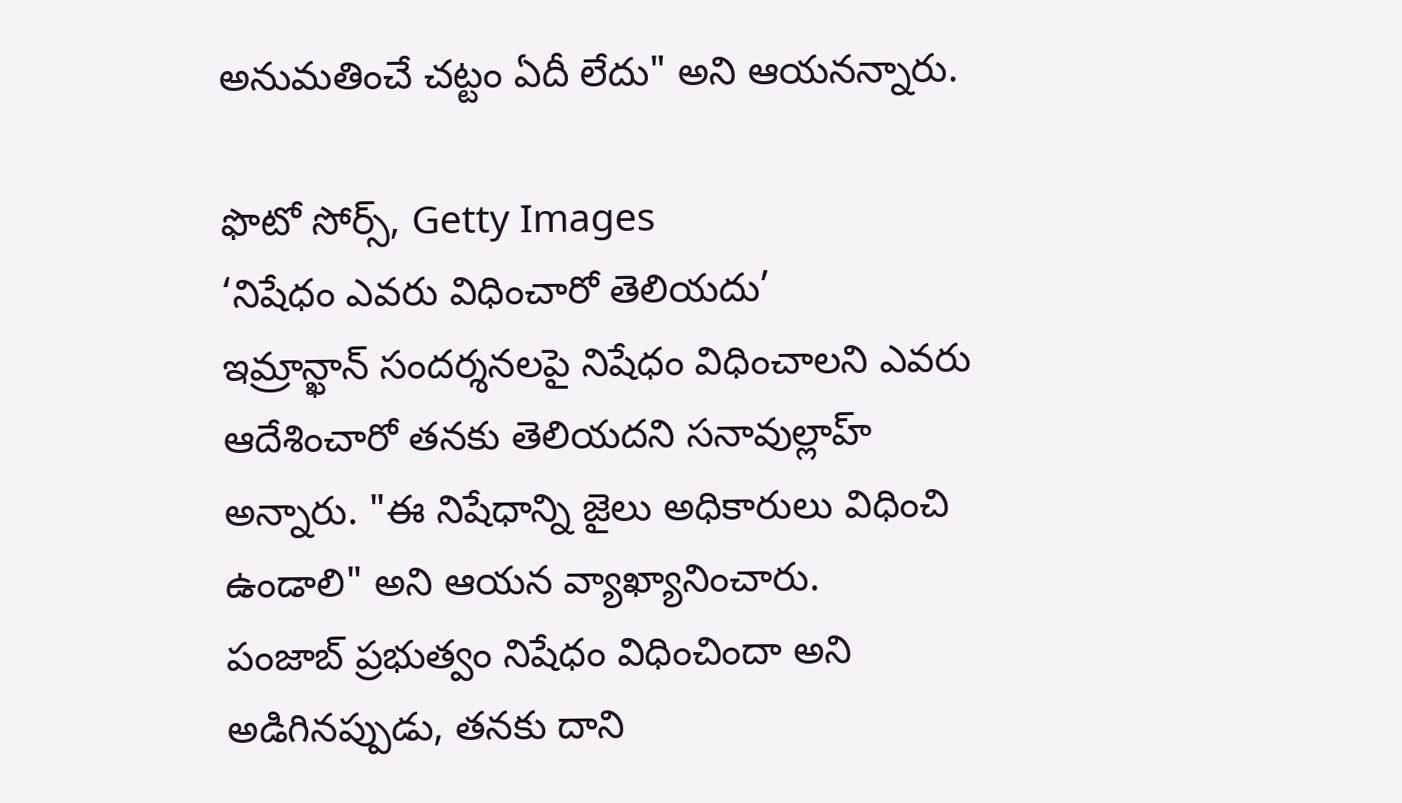అనుమతించే చట్టం ఏదీ లేదు" అని ఆయనన్నారు.

ఫొటో సోర్స్, Getty Images
‘నిషేధం ఎవరు విధించారో తెలియదు’
ఇమ్రాన్ఖాన్ సందర్శనలపై నిషేధం విధించాలని ఎవరు ఆదేశించారో తనకు తెలియదని సనావుల్లాహ్ అన్నారు. "ఈ నిషేధాన్ని జైలు అధికారులు విధించి ఉండాలి" అని ఆయన వ్యాఖ్యానించారు.
పంజాబ్ ప్రభుత్వం నిషేధం విధించిందా అని అడిగినప్పుడు, తనకు దాని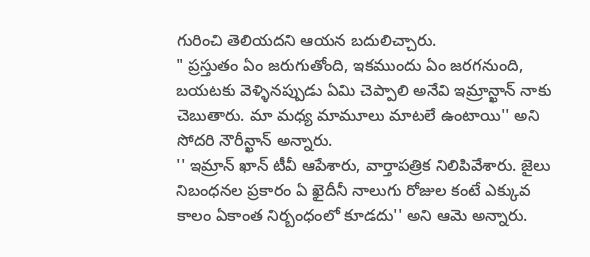గురించి తెలియదని ఆయన బదులిచ్చారు.
" ప్రస్తుతం ఏం జరుగుతోంది, ఇకముందు ఏం జరగనుంది, బయటకు వెళ్ళినప్పుడు ఏమి చెప్పాలి అనేవి ఇమ్రాన్ఖాన్ నాకు చెబుతారు. మా మధ్య మామూలు మాటలే ఉంటాయి'' అని సోదరి నౌరీన్ఖాన్ అన్నారు.
'' ఇమ్రాన్ ఖాన్ టీవీ ఆపేశారు, వార్తాపత్రిక నిలిపివేశారు. జైలు నిబంధనల ప్రకారం ఏ ఖైదీనీ నాలుగు రోజుల కంటే ఎక్కువ కాలం ఏకాంత నిర్బంధంలో కూడదు'' అని ఆమె అన్నారు.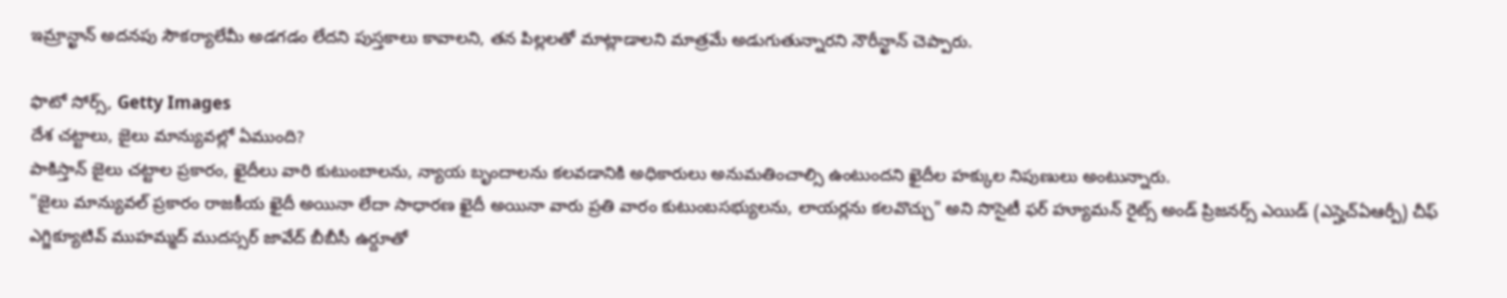ఇమ్రాన్ఖాన్ అదనపు సౌకర్యాలేమీ అడగడం లేదని పుస్తకాలు కావాలని, తన పిల్లలతో మాట్లాడాలని మాత్రమే అడుగుతున్నారని నౌరీన్ఖాన్ చెప్పారు.

ఫొటో సోర్స్, Getty Images
దేశ చట్టాలు, జైలు మాన్యువల్లో ఏముంది?
పాకిస్తాన్ జైలు చట్టాల ప్రకారం, ఖైదీలు వారి కుటుంబాలను, న్యాయ బృందాలను కలవడానికి అధికారులు అనుమతించాల్సి ఉంటుందని ఖైదీల హక్కుల నిపుణులు అంటున్నారు.
"జైలు మాన్యువల్ ప్రకారం రాజకీయ ఖైదీ అయినా లేదా సాధారణ ఖైదీ అయినా వారు ప్రతి వారం కుటుంబసభ్యులను, లాయర్లను కలవొచ్చు" అని సొసైటీ ఫర్ హ్యూమన్ రైట్స్ అండ్ ప్రిజనర్స్ ఎయిడ్ (ఎస్హెచ్ఏఆర్పీ) చీఫ్ ఎగ్జిక్యూటివ్ ముహమ్మద్ ముదస్సర్ జావేద్ బీబీసీ ఉర్దూతో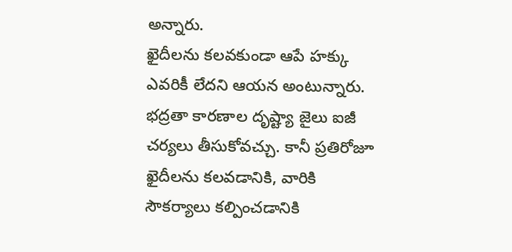అన్నారు.
ఖైదీలను కలవకుండా ఆపే హక్కు ఎవరికీ లేదని ఆయన అంటున్నారు.
భద్రతా కారణాల దృష్ట్యా జైలు ఐజీ చర్యలు తీసుకోవచ్చు. కానీ ప్రతిరోజూ ఖైదీలను కలవడానికి, వారికి సౌకర్యాలు కల్పించడానికి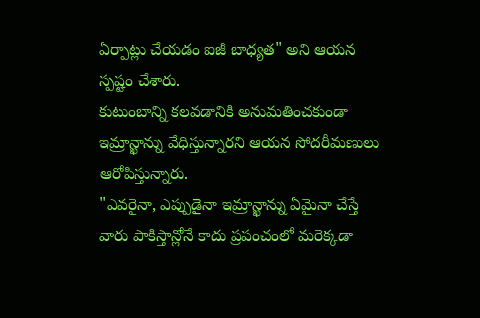ఏర్పాట్లు చేయడం ఐజీ బాధ్యత" అని ఆయన స్పష్టం చేశారు.
కుటుంబాన్ని కలవడానికి అనుమతించకుండా ఇమ్రాన్ఖాన్ను వేధిస్తున్నారని ఆయన సోదరీమణులు ఆరోపిస్తున్నారు.
"ఎవరైనా, ఎప్పుడైనా ఇమ్రాన్ఖాన్ను ఏమైనా చేస్తే వారు పాకిస్తాన్లోనే కాదు ప్రపంచంలో మరెక్కడా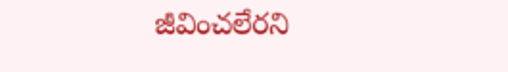జీవించలేరని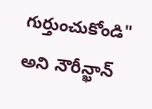గుర్తుంచుకోండి" అని నౌరీన్ఖాన్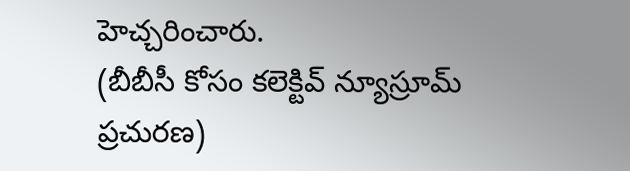హెచ్చరించారు.
(బీబీసీ కోసం కలెక్టివ్ న్యూస్రూమ్ ప్రచురణ)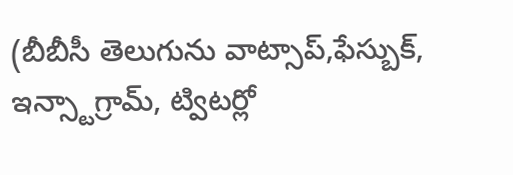(బీబీసీ తెలుగును వాట్సాప్,ఫేస్బుక్, ఇన్స్టాగ్రామ్, ట్విటర్లో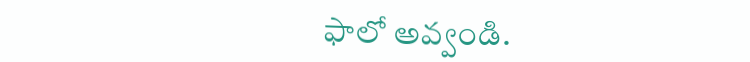ఫాలో అవ్వండి.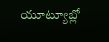యూట్యూబ్లో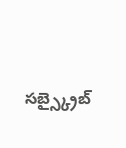సబ్స్క్రైబ్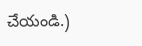చేయండి.)